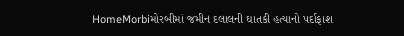HomeMorbiમોરબીમાં જમીન દલાલની ઘાતકી હત્યાનો પર્દાફાશ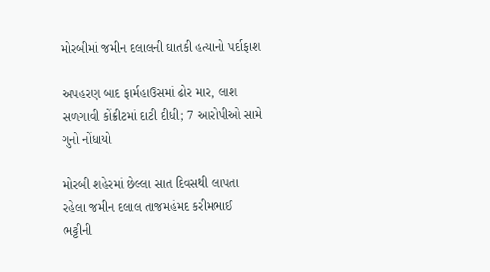મોરબીમાં જમીન દલાલની ઘાતકી હત્યાનો પર્દાફાશ

અપહરણ બાદ ફાર્મહાઉસમાં ઢોર માર, લાશ સળગાવી કોંક્રીટમાં દાટી દીધી; 7 આરોપીઓ સામે ગુનો નોંધાયો

મોરબી શહેરમાં છેલ્લા સાત દિવસથી લાપતા રહેલા જમીન દલાલ તાજમહંમદ કરીમભાઈ ભટ્ટીની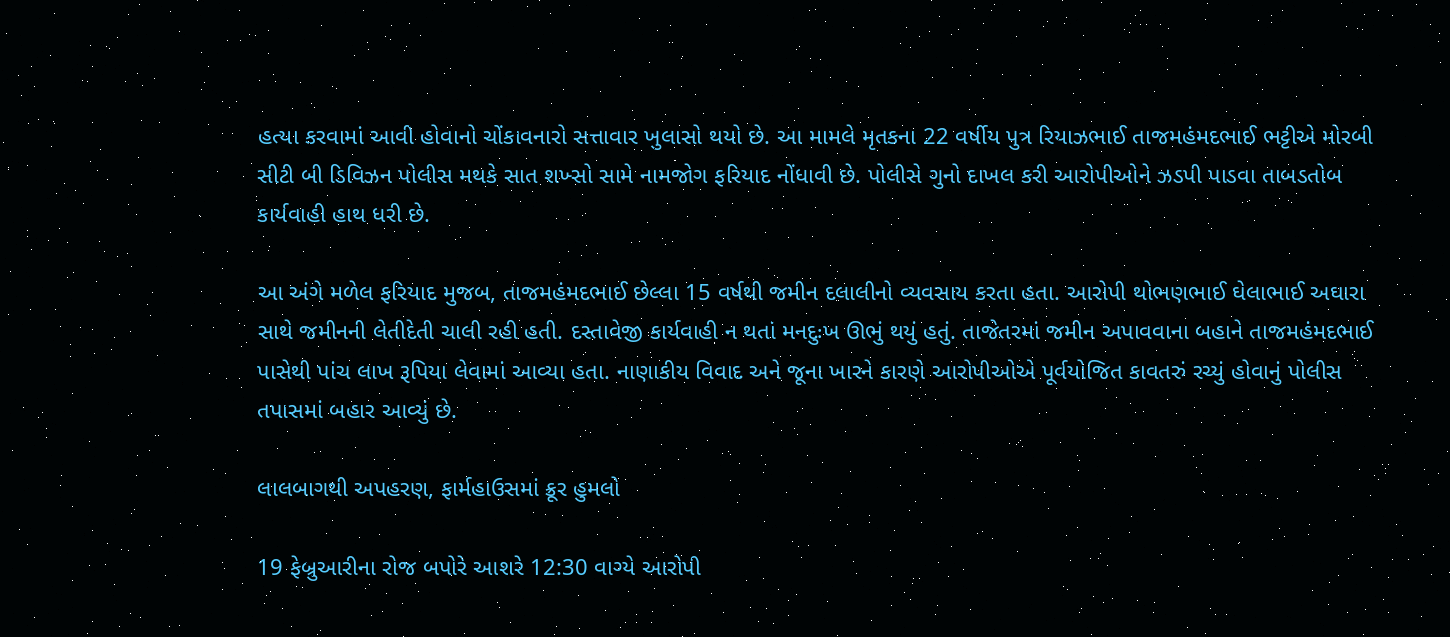હત્યા કરવામાં આવી હોવાનો ચોંકાવનારો સત્તાવાર ખુલાસો થયો છે. આ મામલે મૃતકના 22 વર્ષીય પુત્ર રિયાઝભાઈ તાજમહંમદભાઈ ભટ્ટીએ મોરબી સીટી બી ડિવિઝન પોલીસ મથકે સાત શખ્સો સામે નામજોગ ફરિયાદ નોંધાવી છે. પોલીસે ગુનો દાખલ કરી આરોપીઓને ઝડપી પાડવા તાબડતોબ કાર્યવાહી હાથ ધરી છે.

આ અંગે મળેલ ફરિયાદ મુજબ, તાજમહંમદભાઈ છેલ્લા 15 વર્ષથી જમીન દલાલીનો વ્યવસાય કરતા હતા. આરોપી થોભણભાઈ ઘેલાભાઈ અઘારા સાથે જમીનની લેતીદેતી ચાલી રહી હતી. દસ્તાવેજી કાર્યવાહી ન થતાં મનદુઃખ ઊભું થયું હતું. તાજેતરમાં જમીન અપાવવાના બહાને તાજમહંમદભાઈ પાસેથી પાંચ લાખ રૂપિયા લેવામાં આવ્યા હતા. નાણાકીય વિવાદ અને જૂના ખારને કારણે આરોપીઓએ પૂર્વયોજિત કાવતરું રચ્યું હોવાનું પોલીસ તપાસમાં બહાર આવ્યું છે.

લાલબાગથી અપહરણ, ફાર્મહાઉસમાં ક્રૂર હુમલો

19 ફેબ્રુઆરીના રોજ બપોરે આશરે 12:30 વાગ્યે આરોપી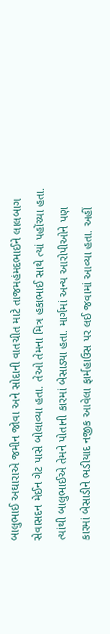બાલુભાઈ અઘારાએ જમીન જોવા અને સોદાની વાતચીત માટે તાજમહંમદભાઈને લાલબાગ સેવાસદન મેઈન ગેટ પાસે બોલાવ્યા હતા. તેઓ તેમના મિત્ર હકાભાઈ સાથે ત્યાં પહોંચ્યા હતા. ત્યાંથી બાલુભાઈએ તેમને પોતાની કારમાં બેસાડ્યા હતા. માર્ગમાં અન્ય આરોપીઓને પણ કારમાં બેસાડીને ભડીયાદ નજીક આવેલા ફાર્મહાઉસ પર લઈ જવામાં આવ્યા હતા. અહીં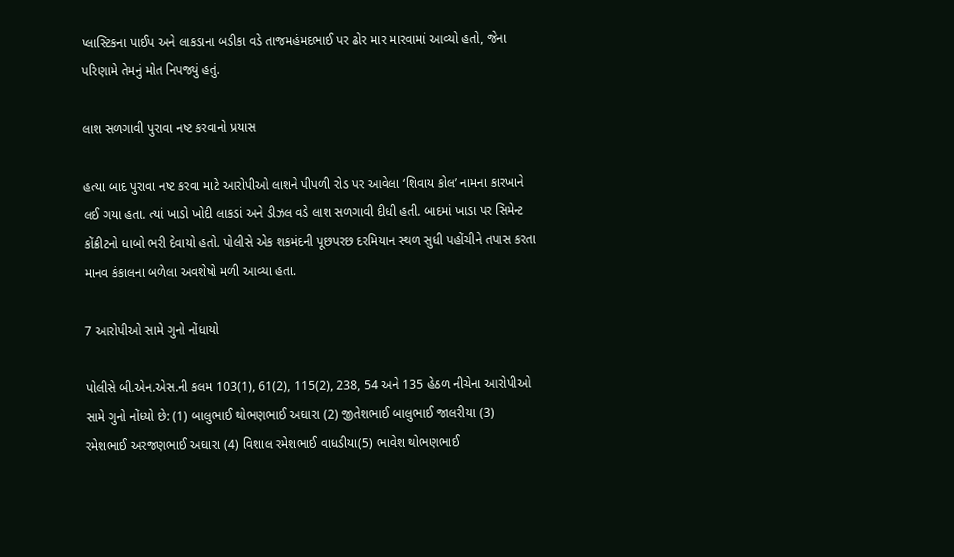પ્લાસ્ટિકના પાઈપ અને લાકડાના બડીકા વડે તાજમહંમદભાઈ પર ઢોર માર મારવામાં આવ્યો હતો, જેના પરિણામે તેમનું મોત નિપજ્યું હતું.

લાશ સળગાવી પુરાવા નષ્ટ કરવાનો પ્રયાસ

હત્યા બાદ પુરાવા નષ્ટ કરવા માટે આરોપીઓ લાશને પીપળી રોડ પર આવેલા ‘શિવાય કોલ’ નામના કારખાને લઈ ગયા હતા. ત્યાં ખાડો ખોદી લાકડાં અને ડીઝલ વડે લાશ સળગાવી દીધી હતી. બાદમાં ખાડા પર સિમેન્ટ કોંક્રીટનો ધાબો ભરી દેવાયો હતો. પોલીસે એક શકમંદની પૂછપરછ દરમિયાન સ્થળ સુધી પહોંચીને તપાસ કરતા માનવ કંકાલના બળેલા અવશેષો મળી આવ્યા હતા.

7 આરોપીઓ સામે ગુનો નોંધાયો

પોલીસે બી.એન.એસ.ની કલમ 103(1), 61(2), 115(2), 238, 54 અને 135 હેઠળ નીચેના આરોપીઓ સામે ગુનો નોંધ્યો છે: (1) બાલુભાઈ થોભણભાઈ અઘારા (2) જીતેશભાઈ બાલુભાઈ જાલરીયા (3) રમેશભાઈ અરજણભાઈ અઘારા (4) વિશાલ રમેશભાઈ વાધડીયા(5) ભાવેશ થોભણભાઈ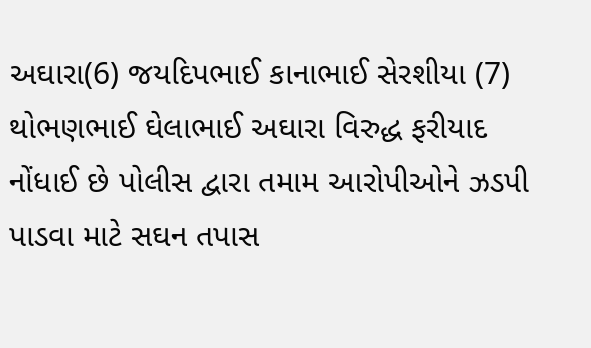અઘારા(6) જયદિપભાઈ કાનાભાઈ સેરશીયા (7) થોભણભાઈ ઘેલાભાઈ અઘારા વિરુદ્ધ ફરીયાદ નોંધાઈ છે પોલીસ દ્વારા તમામ આરોપીઓને ઝડપી પાડવા માટે સઘન તપાસ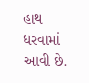હાથ ધરવામાં આવી છે.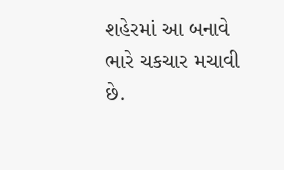શહેરમાં આ બનાવે ભારે ચકચાર મચાવી છે.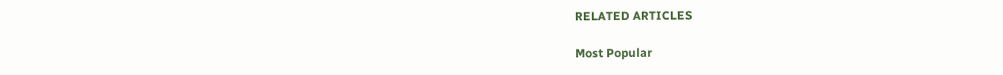RELATED ARTICLES

Most Popular